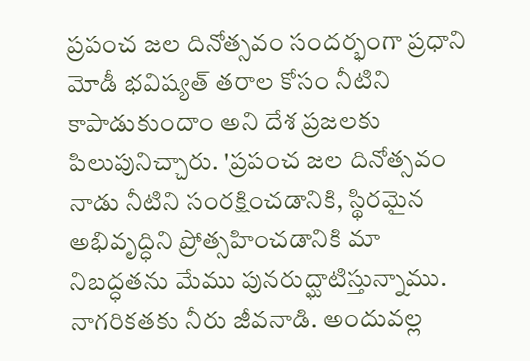ప్రపంచ జల దినోత్సవం సందర్భంగా ప్రధాని మోడీ భవిష్యత్ తరాల కోసం నీటిని కాపాడుకుందాం అని దేశ ప్రజలకు పిలుపునిచ్చారు. 'ప్రపంచ జల దినోత్సవం నాడు నీటిని సంరక్షించడానికి, స్థిరమైన అభివృద్ధిని ప్రోత్సహించడానికి మా నిబద్ధతను మేము పునరుద్ఘాటిస్తున్నాము. నాగరికతకు నీరు జీవనాడి. అందువల్ల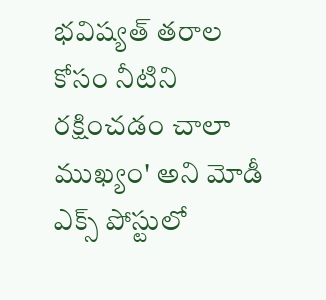భవిష్యత్ తరాల కోసం నీటిని రక్షించడం చాలా ముఖ్యం' అని మోడీ ఎక్స్ పోస్టులో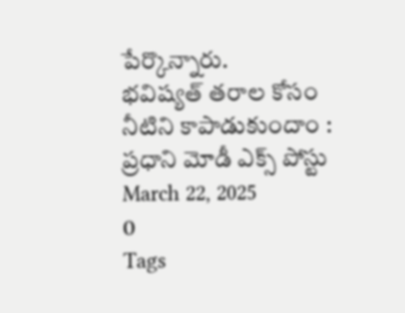పేర్కొన్నారు.
భవిష్యత్ తరాల కోసం నీటిని కాపాడుకుందాం : ప్రధాని మోడీ ఎక్స్ పోస్టు
March 22, 2025
0
Tags